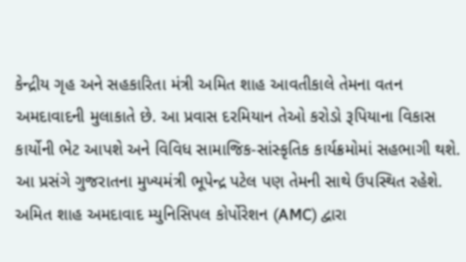કેન્દ્રીય ગૃહ અને સહકારિતા મંત્રી અમિત શાહ આવતીકાલે તેમના વતન અમદાવાદની મુલાકાતે છે. આ પ્રવાસ દરમિયાન તેઓ કરોડો રૂપિયાના વિકાસ કાર્યોની ભેટ આપશે અને વિવિધ સામાજિક-સાંસ્કૃતિક કાર્યક્રમોમાં સહભાગી થશે. આ પ્રસંગે ગુજરાતના મુખ્યમંત્રી ભૂપેન્દ્ર પટેલ પણ તેમની સાથે ઉપસ્થિત રહેશે. અમિત શાહ અમદાવાદ મ્યુનિસિપલ કોર્પોરેશન (AMC) દ્વારા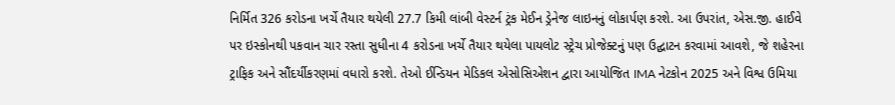નિર્મિત 326 કરોડના ખર્ચે તૈયાર થયેલી 27.7 કિમી લાંબી વેસ્ટર્ન ટ્રંક મેઈન ડ્રેનેજ લાઇનનું લોકાર્પણ કરશે. આ ઉપરાંત, એસ.જી. હાઈવે પર ઇસ્કોનથી પકવાન ચાર રસ્તા સુધીના 4 કરોડના ખર્ચે તૈયાર થયેલા પાયલોટ સ્ટ્રેચ પ્રોજેક્ટનું પણ ઉદ્ઘાટન કરવામાં આવશે, જે શહેરના ટ્રાફિક અને સૌંદર્યીકરણમાં વધારો કરશે. તેઓ ઈન્ડિયન મેડિકલ એસોસિએશન દ્વારા આયોજિત IMA નેટકોન 2025 અને વિશ્વ ઉમિયા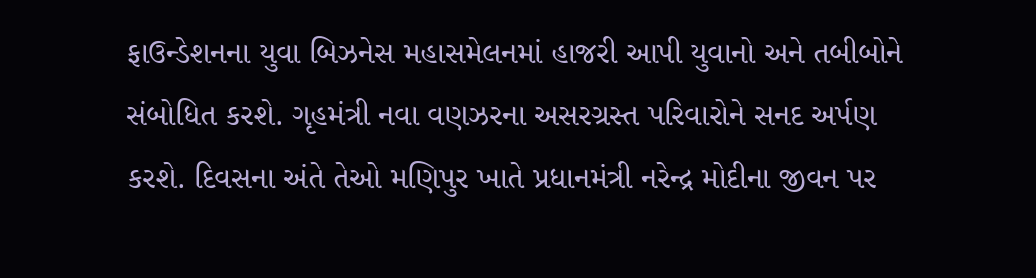ફાઉન્ડેશનના યુવા બિઝનેસ મહાસમેલનમાં હાજરી આપી યુવાનો અને તબીબોને સંબોધિત કરશે. ગૃહમંત્રી નવા વણઝરના અસરગ્રસ્ત પરિવારોને સનદ અર્પણ કરશે. દિવસના અંતે તેઓ મણિપુર ખાતે પ્રધાનમંત્રી નરેન્દ્ર મોદીના જીવન પર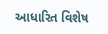આધારિત વિશેષ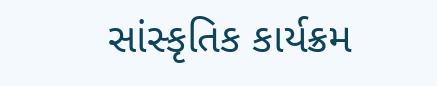સાંસ્કૃતિક કાર્યક્રમ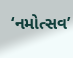‘નમોત્સવ’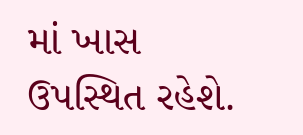માં ખાસ ઉપસ્થિત રહેશે.